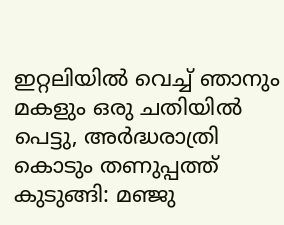ഇറ്റലിയിൽ വെച്ച് ഞാനും മകളും ഒരു ചതിയിൽ പെട്ടു, അർദ്ധരാത്രി കൊടും തണുപ്പത്ത് കുടുങ്ങി: മഞ്ജു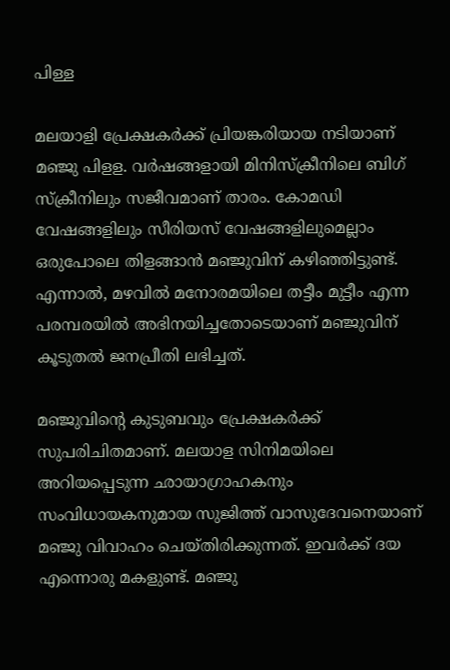പിള്ള

മലയാളി പ്രേക്ഷകർക്ക് പ്രിയങ്കരിയായ നടിയാണ് മഞ്ജു പിളള. വർഷങ്ങളായി മിനിസ്‌ക്രീനിലെ ബിഗ് സ്ക്രീനിലും സജീവമാണ് താരം. കോമഡി വേഷങ്ങളിലും സീരിയസ് വേഷങ്ങളിലുമെല്ലാം ഒരുപോലെ തിളങ്ങാൻ മഞ്ജുവിന് കഴിഞ്ഞിട്ടുണ്ട്. എന്നാൽ, മഴവിൽ മനോരമയിലെ തട്ടീം മുട്ടീം എന്ന പരമ്പരയിൽ അഭിനയിച്ചതോടെയാണ് മഞ്ജുവിന് കൂടുതൽ ജനപ്രീതി ലഭിച്ചത്.

മഞ്ജുവിന്റെ കുടുബവും പ്രേക്ഷകർക്ക് സുപരിചിതമാണ്. മലയാള സിനിമയിലെ അറിയപ്പെടുന്ന ഛായാഗ്രാഹകനും സംവിധായകനുമായ സുജിത്ത് വാസുദേവനെയാണ് മഞ്ജു വിവാഹം ചെയ്തിരിക്കുന്നത്. ഇവർക്ക് ദയ എന്നൊരു മകളുണ്ട്. മഞ്ജു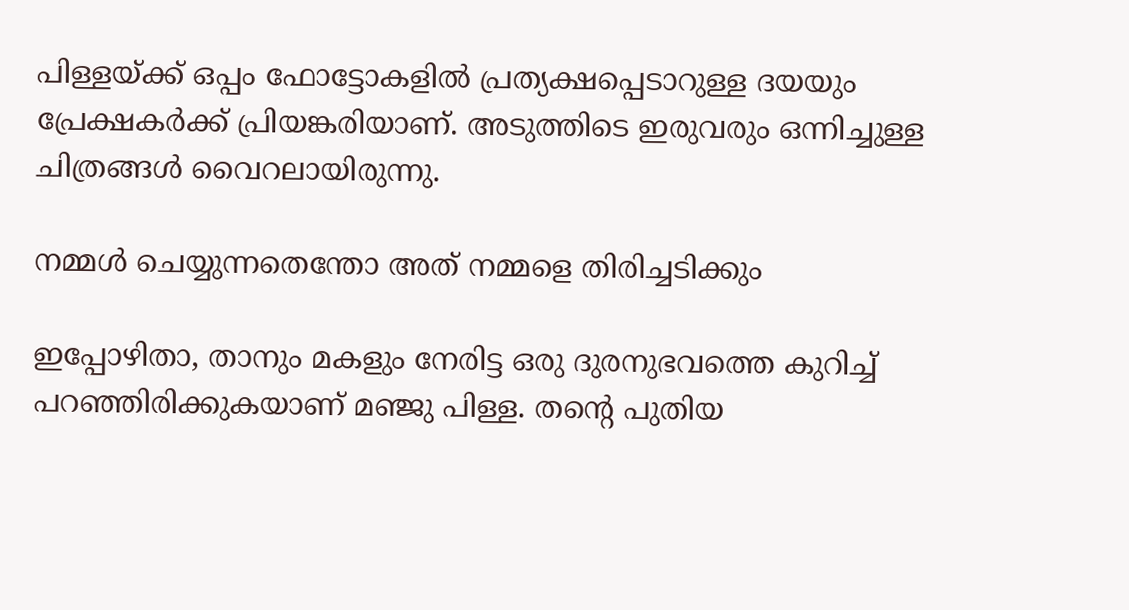പിള്ളയ്ക്ക് ഒപ്പം ഫോട്ടോകളിൽ പ്രത്യക്ഷപ്പെടാറുള്ള ദയയും പ്രേക്ഷകർക്ക് പ്രിയങ്കരിയാണ്. അടുത്തിടെ ഇരുവരും ഒന്നിച്ചുള്ള ചിത്രങ്ങൾ വൈറലായിരുന്നു.

നമ്മൾ ചെയ്യുന്നതെന്തോ അത് നമ്മളെ തിരിച്ചടിക്കും

ഇപ്പോഴിതാ, താനും മകളും നേരിട്ട ഒരു ദുരനുഭവത്തെ കുറിച്ച് പറഞ്ഞിരിക്കുകയാണ് മഞ്ജു പിള്ള. തന്റെ പുതിയ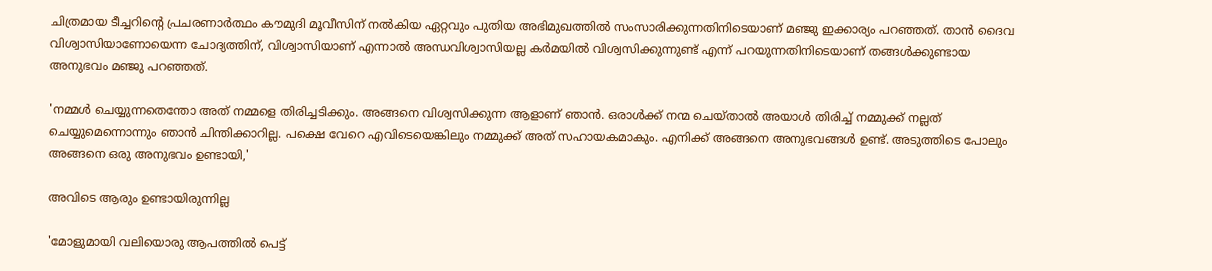ചിത്രമായ ടീച്ചറിന്റെ പ്രചരണാർത്ഥം കൗമുദി മൂവീസിന് നൽകിയ ഏറ്റവും പുതിയ അഭിമുഖത്തിൽ സംസാരിക്കുന്നതിനിടെയാണ് മഞ്ജു ഇക്കാര്യം പറഞ്ഞത്. താൻ ദൈവ വിശ്വാസിയാണോയെന്ന ചോദ്യത്തിന്, വിശ്വാസിയാണ് എന്നാൽ അന്ധവിശ്വാസിയല്ല കർമയിൽ വിശ്വസിക്കുന്നുണ്ട് എന്ന് പറയുന്നതിനിടെയാണ് തങ്ങൾക്കുണ്ടായ അനുഭവം മഞ്ജു പറഞ്ഞത്.

'നമ്മൾ ചെയ്യുന്നതെന്തോ അത് നമ്മളെ തിരിച്ചടിക്കും. അങ്ങനെ വിശ്വസിക്കുന്ന ആളാണ് ഞാൻ. ഒരാൾക്ക് നന്മ ചെയ്താൽ അയാൾ തിരിച്ച് നമ്മുക്ക് നല്ലത് ചെയ്യുമെന്നൊന്നും ഞാൻ ചിന്തിക്കാറില്ല. പക്ഷെ വേറെ എവിടെയെങ്കിലും നമ്മുക്ക് അത് സഹായകമാകും. എനിക്ക് അങ്ങനെ അനുഭവങ്ങൾ ഉണ്ട്. അടുത്തിടെ പോലും അങ്ങനെ ഒരു അനുഭവം ഉണ്ടായി,'

അവിടെ ആരും ഉണ്ടായിരുന്നില്ല

'മോളുമായി വലിയൊരു ആപത്തിൽ പെട്ട്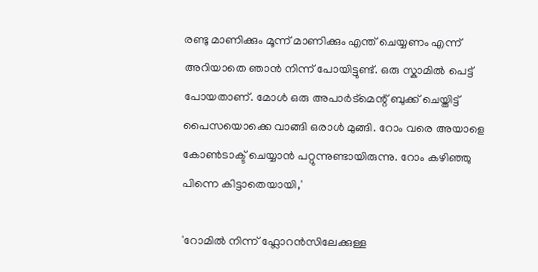രണ്ടു മാണിക്കും മൂന്ന് മാണിക്കും എന്ത് ചെയ്യണം എന്ന് അറിയാതെ ഞാൻ നിന്ന് പോയിട്ടുണ്ട്. ഒരു സ്കാമിൽ പെട്ട് പോയതാണ്. മോൾ ഒരു അപാർട്മെന്റ് ബുക്ക് ചെയ്തിട്ട് പൈസയൊക്കെ വാങ്ങി ഒരാൾ മുങ്ങി. റോം വരെ അയാളെ കോൺടാക്ട് ചെയ്യാൻ പറ്റുന്നുണ്ടായിരുന്നു. റോം കഴിഞ്ഞു പിന്നെ കിട്ടാതെയായി,'

'റോമിൽ നിന്ന് ഫ്ലോറൻസിലേക്കുള്ള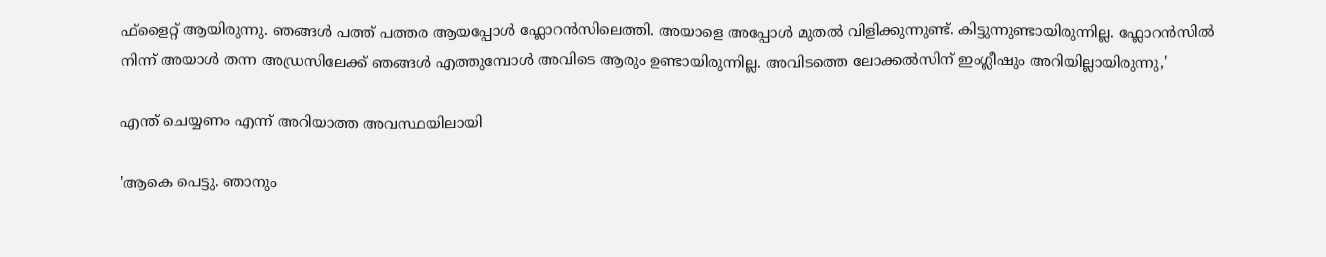ഫ്‌ളൈറ്റ് ആയിരുന്നു. ഞങ്ങൾ പത്ത് പത്തര ആയപ്പോൾ ഫ്ലോറൻസിലെത്തി. അയാളെ അപ്പോൾ മുതൽ വിളിക്കുന്നുണ്ട്. കിട്ടുന്നുണ്ടായിരുന്നില്ല. ഫ്ലോറൻസിൽ നിന്ന് അയാൾ തന്ന അഡ്രസിലേക്ക് ഞങ്ങൾ എത്തുമ്പോൾ അവിടെ ആരും ഉണ്ടായിരുന്നില്ല. അവിടത്തെ ലോക്കൽസിന് ഇംഗ്ലീഷും അറിയില്ലായിരുന്നു,'

എന്ത് ചെയ്യണം എന്ന് അറിയാത്ത അവസ്ഥയിലായി

'ആകെ പെട്ടു. ഞാനും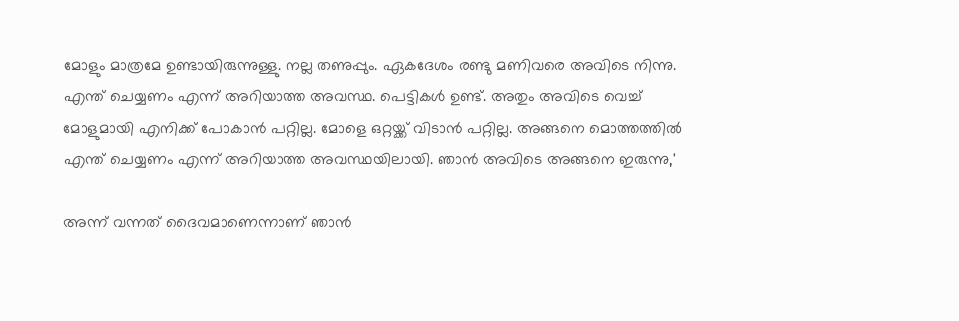മോളും മാത്രമേ ഉണ്ടായിരുന്നുള്ളു. നല്ല തണുപ്പും. ഏകദേശം രണ്ടു മണിവരെ അവിടെ നിന്നു. എന്ത് ചെയ്യണം എന്ന് അറിയാത്ത അവസ്ഥ. പെട്ടികൾ ഉണ്ട്. അതും അവിടെ വെച്ച് മോളുമായി എനിക്ക് പോകാൻ പറ്റില്ല. മോളെ ഒറ്റയ്ക്ക് വിടാൻ പറ്റില്ല. അങ്ങനെ മൊത്തത്തിൽ എന്ത് ചെയ്യണം എന്ന് അറിയാത്ത അവസ്ഥയിലായി. ഞാൻ അവിടെ അങ്ങനെ ഇരുന്നു,'

അന്ന് വന്നത് ദൈവമാണെന്നാണ് ഞാൻ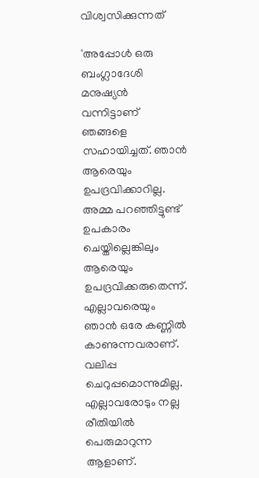വിശ്വസിക്കുന്നത്

'അപ്പോൾ ഒരു ബംഗ്ലാദേശി മനുഷ്യൻ വന്നിട്ടാണ് ഞങ്ങളെ സഹായിച്ചത്. ഞാൻ ആരെയും ഉപദ്രവിക്കാറില്ല. അമ്മ പറഞ്ഞിട്ടുണ്ട് ഉപകാരം ചെയ്തില്ലെങ്കിലും ആരെയും ഉപദ്രവിക്കരുതെന്ന്. എല്ലാവരെയും ഞാൻ ഒരേ കണ്ണിൽ കാണുന്നവരാണ്. വലിപ്പ ചെറുപ്പമൊന്നുമില്ല. എല്ലാവരോടും നല്ല രീതിയിൽ പെരുമാറുന്ന ആളാണ്.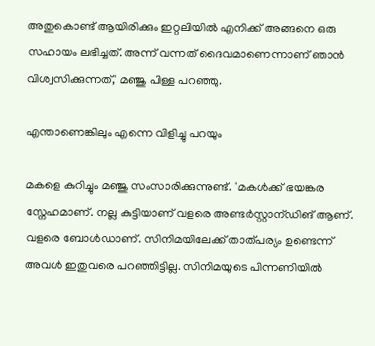അതുകൊണ്ട് ആയിരിക്കും ഇറ്റലിയിൽ എനിക്ക് അങ്ങനെ ഒരു സഹായം ലഭിച്ചത്. അന്ന് വന്നത് ദൈവമാണെന്നാണ് ഞാൻ വിശ്വസിക്കുന്നത്,' മഞ്ജു പിള്ള പറഞ്ഞു.

എന്താണെങ്കിലും എന്നെ വിളിച്ചു പറയും

മകളെ കുറിച്ചും മഞ്ജു സംസാരിക്കുന്നുണ്ട്. 'മകൾക്ക് ഭയങ്കര സ്നേഹമാണ്. നല്ല കുട്ടിയാണ് വളരെ അണ്ടർസ്റ്റാന്ഡിങ് ആണ്. വളരെ ബോൾഡാണ്. സിനിമയിലേക്ക് താത്പര്യം ഉണ്ടെന്ന് അവൾ ഇതുവരെ പറഞ്ഞിട്ടില്ല. സിനിമയുടെ പിന്നണിയിൽ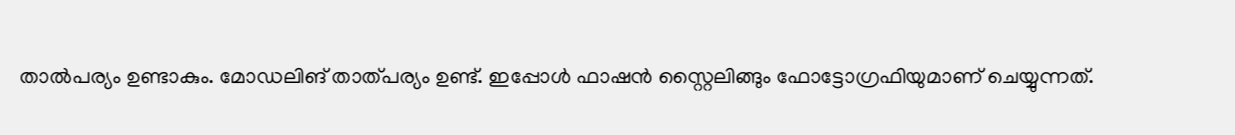താൽപര്യം ഉണ്ടാകും. മോഡലിങ് താത്പര്യം ഉണ്ട്. ഇപ്പോൾ ഫാഷൻ സ്റ്റൈലിങ്ങും ഫോട്ടോഗ്രഫിയുമാണ് ചെയ്യുന്നത്.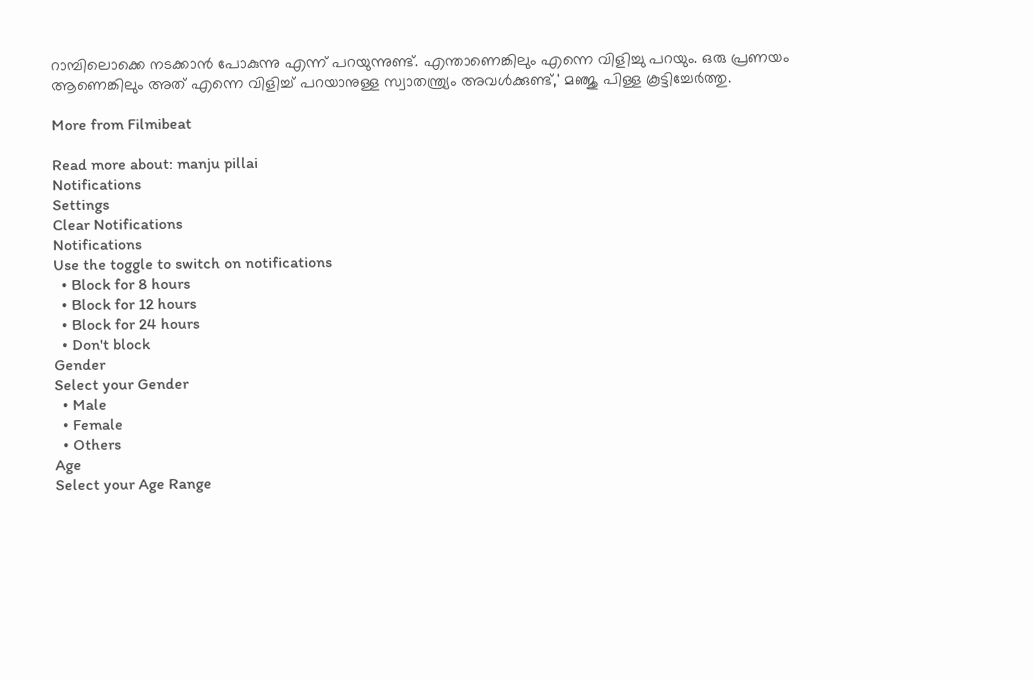റാമ്പിലൊക്കെ നടക്കാൻ പോകുന്നു എന്ന് പറയുന്നുണ്ട്. എന്താണെങ്കിലും എന്നെ വിളിച്ചു പറയും. ഒരു പ്രണയം ആണെങ്കിലും അത് എന്നെ വിളിച്ച്‌ പറയാനുള്ള സ്വാതന്ത്ര്യം അവൾക്കുണ്ട്,' മഞ്ജു പിള്ള കൂട്ടിച്ചേർത്തു.

More from Filmibeat

Read more about: manju pillai
Notifications
Settings
Clear Notifications
Notifications
Use the toggle to switch on notifications
  • Block for 8 hours
  • Block for 12 hours
  • Block for 24 hours
  • Don't block
Gender
Select your Gender
  • Male
  • Female
  • Others
Age
Select your Age Range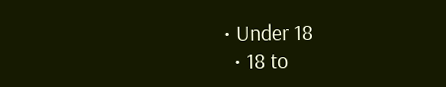• Under 18
  • 18 to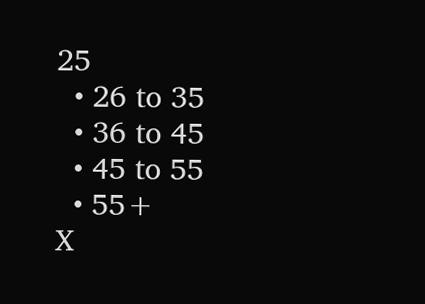25
  • 26 to 35
  • 36 to 45
  • 45 to 55
  • 55+
X